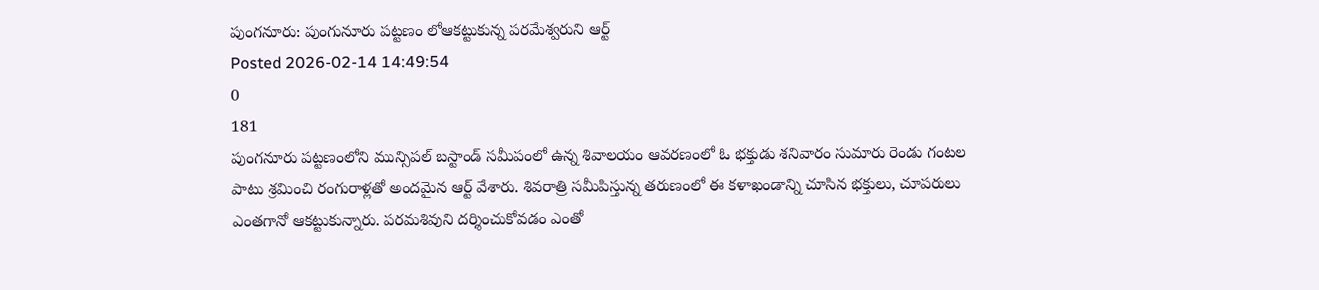పుంగనూరు: పుంగునూరు పట్టణం లోఆకట్టుకున్న పరమేశ్వరుని ఆర్ట్
Posted 2026-02-14 14:49:54
0
181
పుంగనూరు పట్టణంలోని మున్సిపల్ బస్టాండ్ సమీపంలో ఉన్న శివాలయం ఆవరణంలో ఓ భక్తుడు శనివారం సుమారు రెండు గంటల పాటు శ్రమించి రంగురాళ్లతో అందమైన ఆర్ట్ వేశారు. శివరాత్రి సమీపిస్తున్న తరుణంలో ఈ కళాఖండాన్ని చూసిన భక్తులు, చూపరులు ఎంతగానో ఆకట్టుకున్నారు. పరమశివుని దర్శించుకోవడం ఎంతో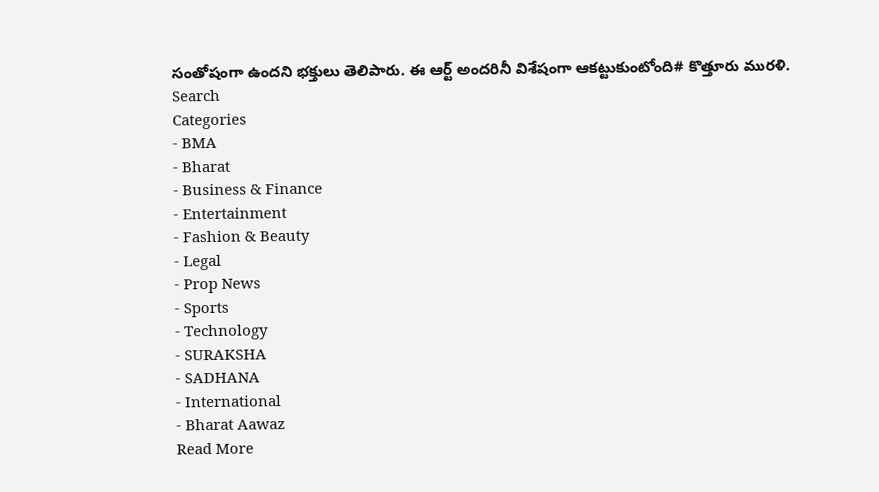సంతోషంగా ఉందని భక్తులు తెలిపారు. ఈ ఆర్ట్ అందరినీ విశేషంగా ఆకట్టుకుంటోంది# కొత్తూరు మురళి.
Search
Categories
- BMA
- Bharat
- Business & Finance
- Entertainment
- Fashion & Beauty
- Legal
- Prop News
- Sports
- Technology
- SURAKSHA
- SADHANA
- International
- Bharat Aawaz
Read More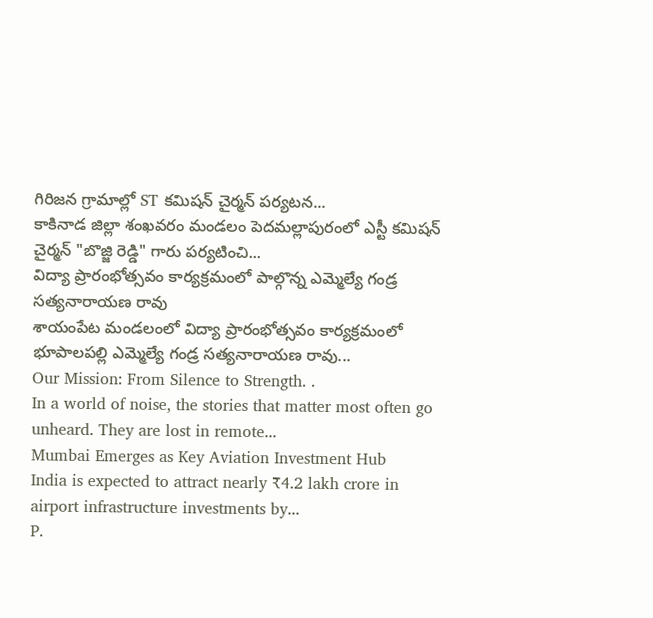గిరిజన గ్రామాల్లో ST కమిషన్ చైర్మన్ పర్యటన...
కాకినాడ జిల్లా శంఖవరం మండలం పెదమల్లాపురంలో ఎస్టీ కమిషన్ చైర్మన్ "బొజ్జి రెడ్డి" గారు పర్యటించి...
విద్యా ప్రారంభోత్సవం కార్యక్రమంలో పాల్గొన్న ఎమ్మెల్యే గండ్ర సత్యనారాయణ రావు
శాయంపేట మండలంలో విద్యా ప్రారంభోత్సవం కార్యక్రమంలో భూపాలపల్లి ఎమ్మెల్యే గండ్ర సత్యనారాయణ రావు...
Our Mission: From Silence to Strength. .
In a world of noise, the stories that matter most often go unheard. They are lost in remote...
Mumbai Emerges as Key Aviation Investment Hub
India is expected to attract nearly ₹4.2 lakh crore in airport infrastructure investments by...
P.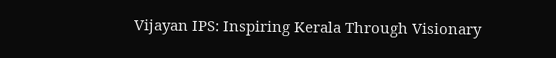Vijayan IPS: Inspiring Kerala Through Visionary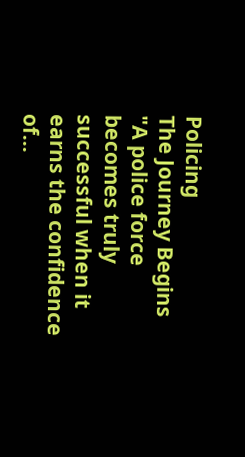Policing
The Journey Begins
"A police force becomes truly successful when it earns the confidence of...